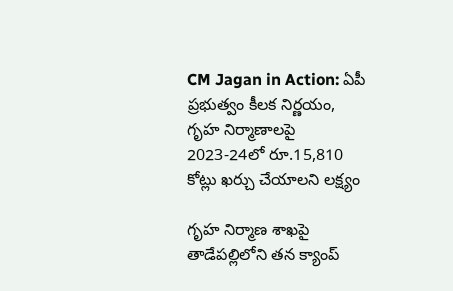CM Jagan in Action: ఏపీ ప్రభుత్వం కీలక నిర్ణయం, గృహ నిర్మాణాలపై 2023-24లో రూ.15,810 కోట్లు ఖర్చు చేయాలని లక్ష్యం

గృహ నిర్మాణ శాఖపై తాడేపల్లిలోని తన క్యాంప్‌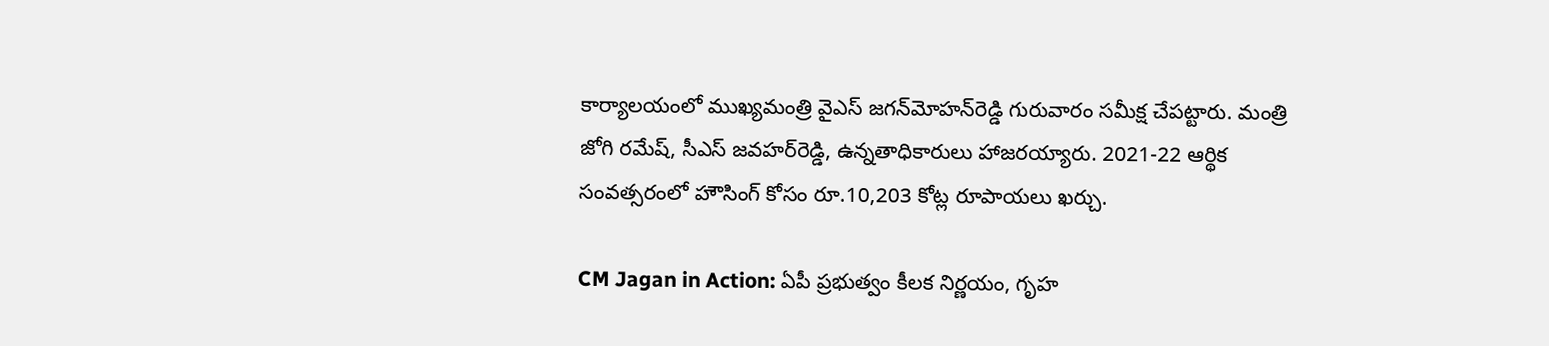కార్యాలయంలో ముఖ్యమంత్రి వైఎస్‌ జగన్‌మోహన్‌రెడ్డి గురువారం సమీక్ష చేపట్టారు. మంత్రి జోగి రమేష్‌, సీఎస్‌ జవహర్‌రెడ్డి, ఉన్నతాధికారులు హాజరయ్యారు. 2021-22 ఆర్థిక సంవత్సరంలో హౌసింగ్‌ కోసం రూ.10,203 కోట్ల రూపాయలు ఖర్చు.

CM Jagan in Action: ఏపీ ప్రభుత్వం కీలక నిర్ణయం, గృహ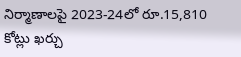నిర్మాణాలపై 2023-24లో రూ.15,810 కోట్లు ఖర్చు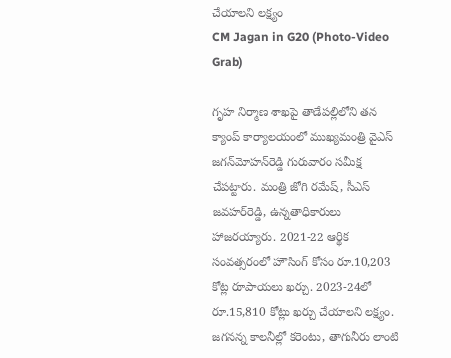చేయాలని లక్ష్యం
CM Jagan in G20 (Photo-Video Grab)

గృహ నిర్మాణ శాఖపై తాడేపల్లిలోని తన క్యాంప్‌ కార్యాలయంలో ముఖ్యమంత్రి వైఎస్‌ జగన్‌మోహన్‌రెడ్డి గురువారం సమీక్ష చేపట్టారు. మంత్రి జోగి రమేష్‌, సీఎస్‌ జవహర్‌రెడ్డి, ఉన్నతాధికారులు హాజరయ్యారు. 2021-22 ఆర్థిక సంవత్సరంలో హౌసింగ్‌ కోసం రూ.10,203 కోట్ల రూపాయలు ఖర్చు. 2023-24లో రూ.15,810 కోట్లు ఖర్చు చేయాలని లక్ష్యం. జగనన్న కాలనీల్లో కరెంటు, తాగునీరు లాంటి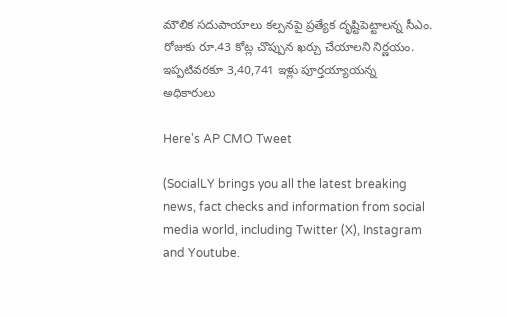మౌలిక సదుపాయాలు కల్పనపై ప్రత్యేక దృష్టిపెట్టాలన్న సీఎం. రోజుకు రూ.43 కోట్ల చొప్పున ఖర్చు చేయాలని నిర్ణయం. ఇప్పటివరకూ 3,40,741 ఇళ్లు పూర్తయ్యాయన్న అధికారులు

Here's AP CMO Tweet

(SocialLY brings you all the latest breaking news, fact checks and information from social media world, including Twitter (X), Instagram and Youtube.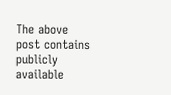The above post contains publicly available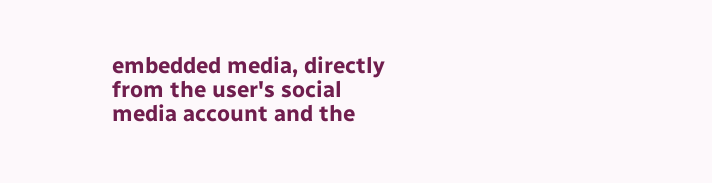embedded media, directly from the user's social media account and the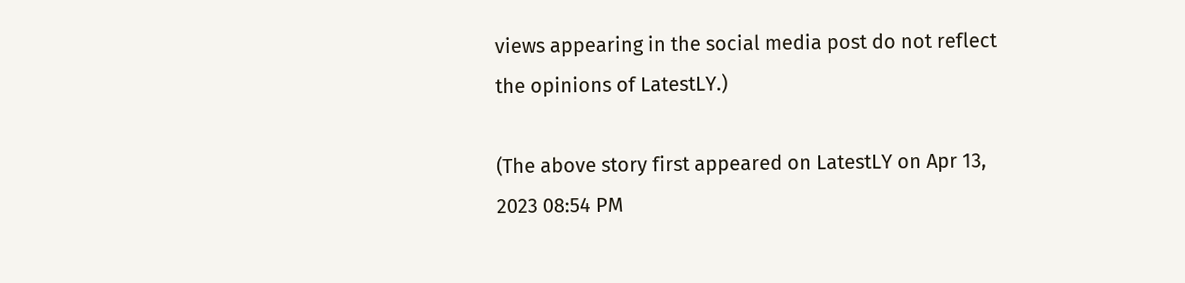views appearing in the social media post do not reflect the opinions of LatestLY.)

(The above story first appeared on LatestLY on Apr 13, 2023 08:54 PM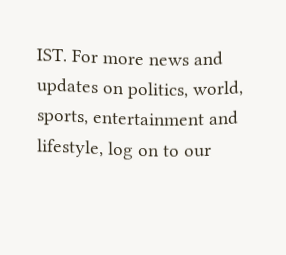IST. For more news and updates on politics, world, sports, entertainment and lifestyle, log on to our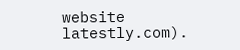website latestly.com).